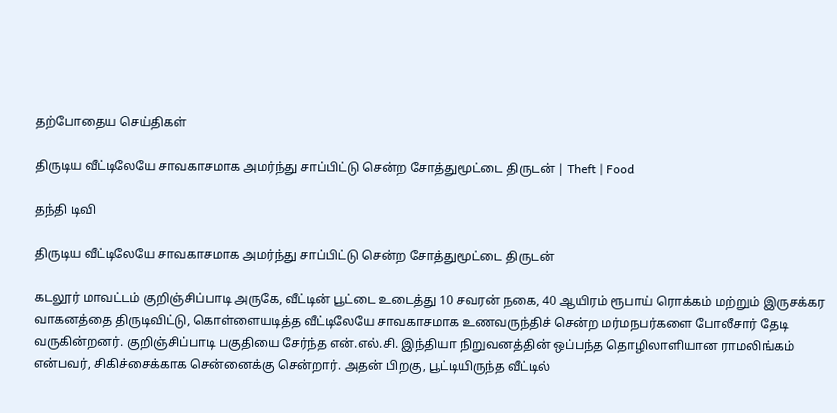தற்போதைய செய்திகள்

திருடிய வீட்டிலேயே சாவகாசமாக அமர்ந்து சாப்பிட்டு சென்ற சோத்துமூட்டை திருடன் | Theft | Food

தந்தி டிவி

திருடிய வீட்டிலேயே சாவகாசமாக அமர்ந்து சாப்பிட்டு சென்ற சோத்துமூட்டை திருடன்

கடலூர் மாவட்டம் குறிஞ்சிப்பாடி அருகே, வீட்டின் பூட்டை உடைத்து 10 சவரன் நகை, 40 ஆயிரம் ரூபாய் ரொக்கம் மற்றும் இருசக்கர வாகனத்தை திருடிவிட்டு, கொள்ளையடித்த வீட்டிலேயே சாவகாசமாக உணவருந்திச் சென்ற மர்மநபர்களை போலீசார் தேடி வருகின்றனர். குறிஞ்சிப்பாடி பகுதியை சேர்ந்த என்.எல்.சி. இந்தியா நிறுவனத்தின் ஒப்பந்த தொழிலாளியான ராமலிங்கம் என்பவர், சிகிச்சைக்காக சென்னைக்கு சென்றார். அதன் பிறகு, பூட்டியிருந்த வீட்டில்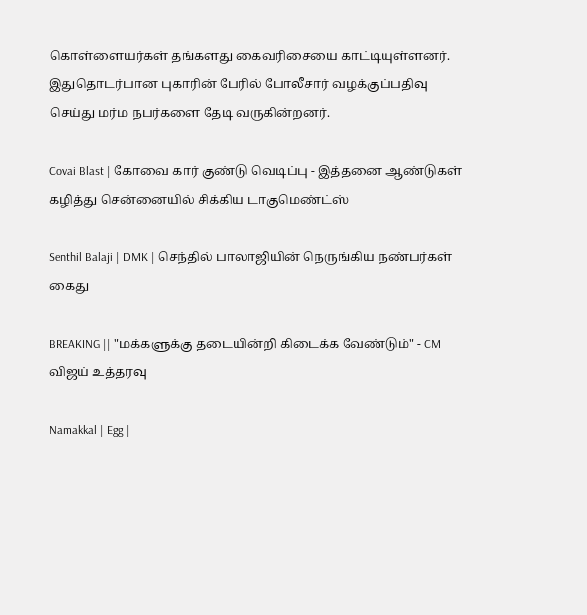கொள்ளையர்கள் தங்களது கைவரிசையை காட்டியுள்ளனர். இதுதொடர்பான புகாரின் பேரில் போலீசார் வழக்குப்பதிவு செய்து மர்ம நபர்களை தேடி வருகின்றனர்.

Covai Blast | கோவை கார் குண்டு வெடிப்பு - இத்தனை ஆண்டுகள் கழித்து சென்னையில் சிக்கிய டாகுமெண்ட்ஸ்

Senthil Balaji | DMK | செந்தில் பாலாஜியின் நெருங்கிய நண்பர்கள் கைது

BREAKING || "மக்களுக்கு தடையின்றி கிடைக்க வேண்டும்" - CM விஜய் உத்தரவு

Namakkal | Egg |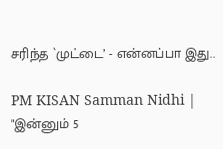சரிந்த `முட்டை’ - என்னப்பா இது..

PM KISAN Samman Nidhi | "இன்னும் 5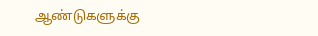ஆண்டுகளுக்கு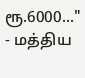ரூ.6000..." - மத்திய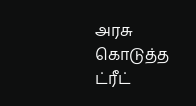அரசு கொடுத்த ட்ரீட்